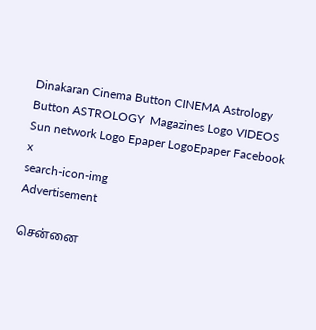Dinakaran Cinema Button CINEMA Astrology Button ASTROLOGY  Magazines Logo VIDEOS Sun network Logo Epaper LogoEpaper Facebook
x
search-icon-img
Advertisement

சென்னை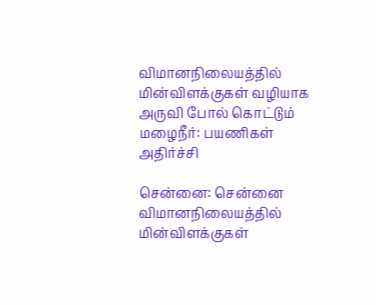விமானநிலையத்தில் மின்விளக்குகள் வழியாக அருவி போல் கொட்டும் மழைநீர்: பயணிகள் அதிர்ச்சி

சென்னை: சென்னை விமானநிலையத்தில் மின்விளக்குகள்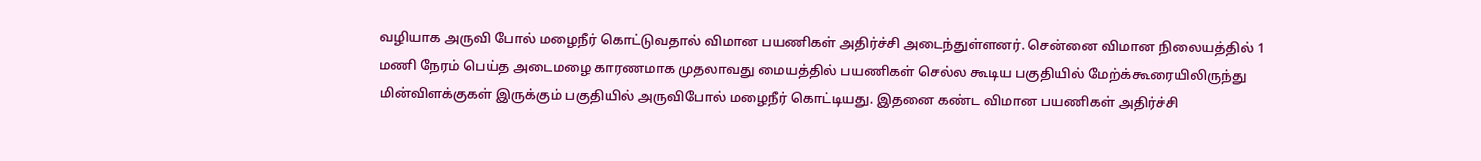வழியாக அருவி போல் மழைநீர் கொட்டுவதால் விமான பயணிகள் அதிர்ச்சி அடைந்துள்ளனர். சென்னை விமான நிலையத்தில் 1 மணி நேரம் பெய்த அடைமழை காரணமாக முதலாவது மையத்தில் பயணிகள் செல்ல கூடிய பகுதியில் மேற்க்கூரையிலிருந்து மின்விளக்குகள் இருக்கும் பகுதியில் அருவிபோல் மழைநீர் கொட்டியது. இதனை கண்ட விமான பயணிகள் அதிர்ச்சி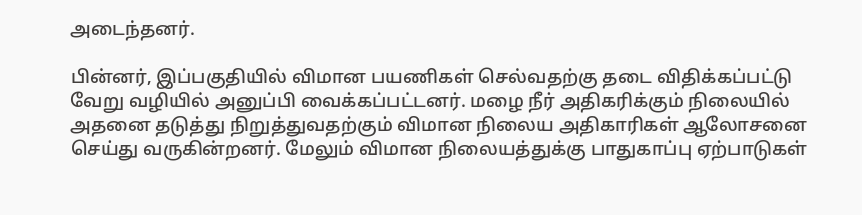அடைந்தனர்.

பின்னர், இப்பகுதியில் விமான பயணிகள் செல்வதற்கு தடை விதிக்கப்பட்டு வேறு வழியில் அனுப்பி வைக்கப்பட்டனர். மழை நீர் அதிகரிக்கும் நிலையில் அதனை தடுத்து நிறுத்துவதற்கும் விமான நிலைய அதிகாரிகள் ஆலோசனை செய்து வருகின்றனர். மேலும் விமான நிலையத்துக்கு பாதுகாப்பு ஏற்பாடுகள்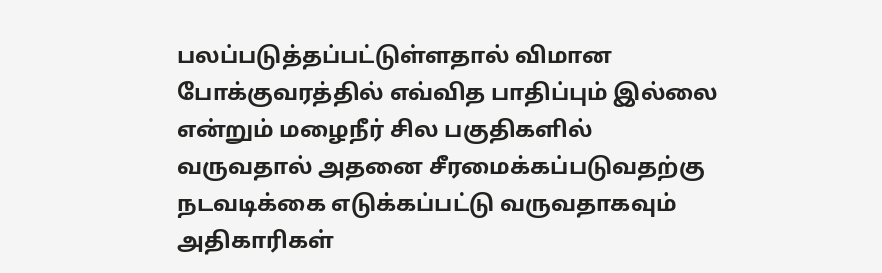பலப்படுத்தப்பட்டுள்ளதால் விமான போக்குவரத்தில் எவ்வித பாதிப்பும் இல்லை என்றும் மழைநீர் சில பகுதிகளில் வருவதால் அதனை சீரமைக்கப்படுவதற்கு நடவடிக்கை எடுக்கப்பட்டு வருவதாகவும் அதிகாரிகள்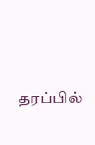தரப்பில்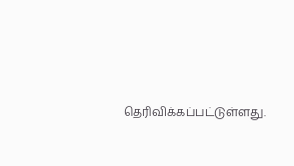தெரிவிக்கப்பட்டுள்ளது.